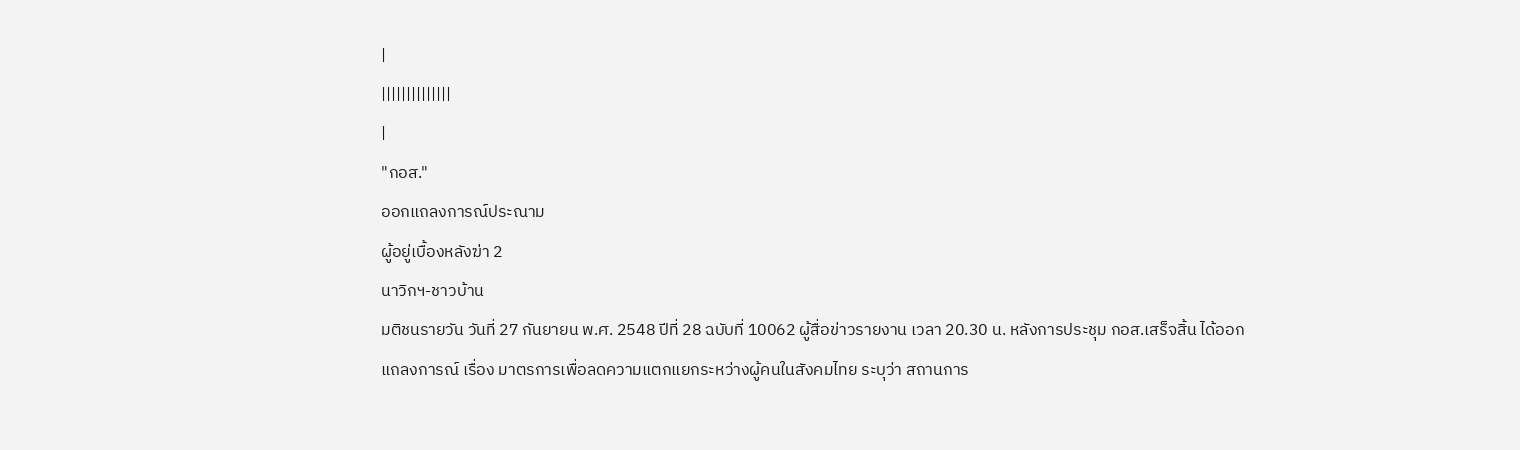|
||||||||||||||
|
"กอส."
ออกแถลงการณ์ประณาม
ผู้อยู่เบื้องหลังฆ่า 2
นาวิกฯ-ชาวบ้าน
มติชนรายวัน วันที่ 27 กันยายน พ.ศ. 2548 ปีที่ 28 ฉบับที่ 10062 ผู้สื่อข่าวรายงาน เวลา 20.30 น. หลังการประชุม กอส.เสร็จสิ้น ได้ออกแถลงการณ์ เรื่อง มาตรการเพื่อลดความแตกแยกระหว่างผู้คนในสังคมไทย ระบุว่า สถานการ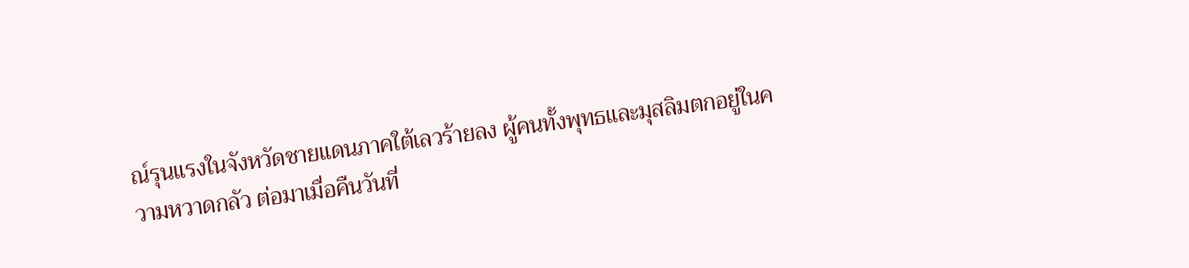ณ์รุนแรงในจังหวัดชายแดนภาคใต้เลวร้ายลง ผู้คนทั้งพุทธและมุสลิมตกอยู่ในความหวาดกลัว ต่อมาเมื่อคืนวันที่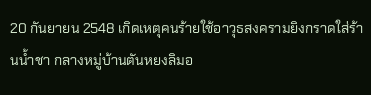20 กันยายน 2548 เกิดเหตุคนร้ายใช้อาวุธสงครามยิงกราดใส่ร้านน้ำชา กลางหมู่บ้านตันหยงลิมอ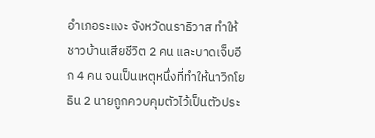อำเภอระแงะ จังหวัดนราธิวาส ทำให้ชาวบ้านเสียชีวิต 2 คน และบาดเจ็บอีก 4 คน จนเป็นเหตุหนึ่งที่ทำให้นาวิกโยธิน 2 นายถูกควบคุมตัวไว้เป็นตัวประ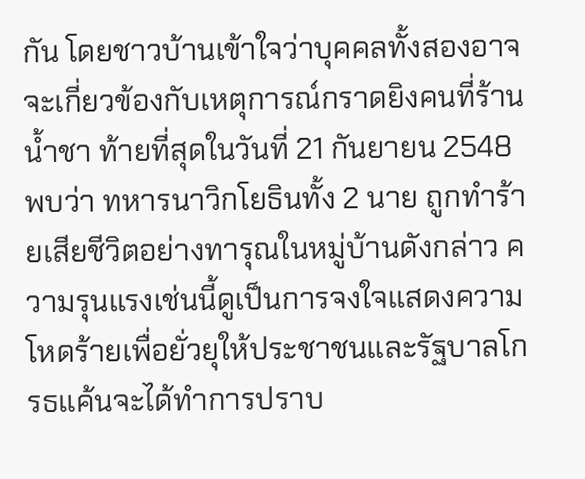กัน โดยชาวบ้านเข้าใจว่าบุคคลทั้งสองอาจจะเกี่ยวข้องกับเหตุการณ์กราดยิงคนที่ร้านน้ำชา ท้ายที่สุดในวันที่ 21 กันยายน 2548 พบว่า ทหารนาวิกโยธินทั้ง 2 นาย ถูกทำร้ายเสียชีวิตอย่างทารุณในหมู่บ้านดังกล่าว ความรุนแรงเช่นนี้ดูเป็นการจงใจแสดงความโหดร้ายเพื่อยั่วยุให้ประชาชนและรัฐบาลโกรธแค้นจะได้ทำการปราบ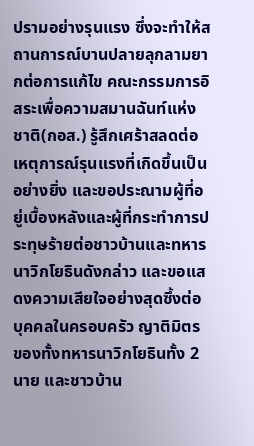ปรามอย่างรุนแรง ซึ่งจะทำให้สถานการณ์บานปลายลุกลามยากต่อการแก้ไข คณะกรรมการอิสระเพื่อความสมานฉันท์แห่งชาติ(กอส.) รู้สึกเศร้าสลดต่อเหตุการณ์รุนแรงที่เกิดขึ้นเป็นอย่างยิ่ง และขอประณามผู้ที่อยู่เบื้องหลังและผู้ที่กระทำการประทุษร้ายต่อชาวบ้านและทหารนาวิกโยธินดังกล่าว และขอแสดงความเสียใจอย่างสุดซึ้งต่อบุคคลในครอบครัว ญาติมิตร ของทั้งทหารนาวิกโยธินทั้ง 2 นาย และชาวบ้าน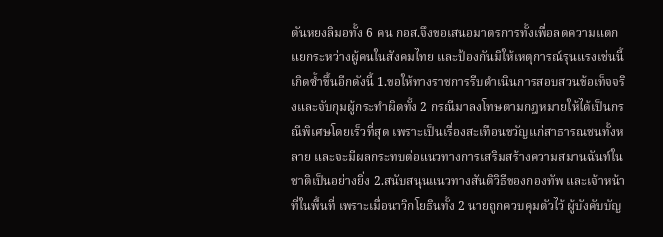ตันหยงลิมอทั้ง 6 คน กอส.จึงขอเสนอมาตรการทั้งเพื่อลดความแตกแยกระหว่างผู้คนในสังคมไทย และป้องกันมิให้เหตุการณ์รุนแรงเช่นนี้เกิดซ้ำขึ้นอีกดังนี้ 1.ขอให้ทางราชการรีบดำเนินการสอบสวนข้อเท็จจริงและจับกุมผู้กระทำผิดทั้ง 2 กรณีมาลงโทษตามกฎหมายให้ได้เป็นกรณีพิเศษโดยเร็วที่สุด เพราะเป็นเรื่องสะเทือนขวัญแก่สาธารณชนทั้งหลาย และจะมีผลกระทบต่อแนวทางการเสริมสร้างความสมานฉันท์ในชาติเป็นอย่างยิ่ง 2.สนับสนุนแนวทางสันติวิธีของกองทัพ และเจ้าหน้าที่ในพื้นที่ เพราะเมื่อนาวิกโยธินทั้ง 2 นายถูกควบคุมตัวไว้ ผู้บังคับบัญ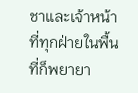ชาและเจ้าหน้าที่ทุกฝ่ายในพื้นที่ก็พยายา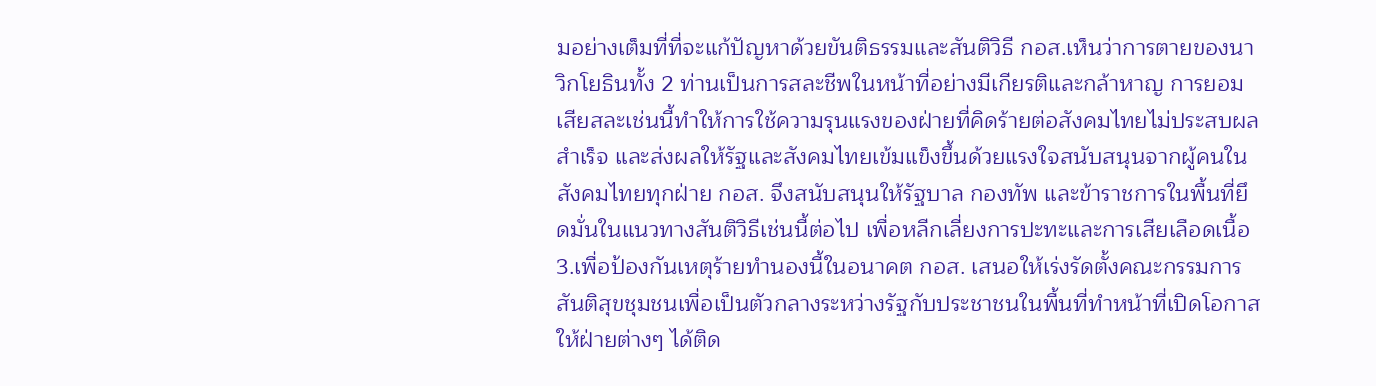มอย่างเต็มที่ที่จะแก้ปัญหาด้วยขันติธรรมและสันติวิธี กอส.เห็นว่าการตายของนาวิกโยธินทั้ง 2 ท่านเป็นการสละชีพในหน้าที่อย่างมีเกียรติและกล้าหาญ การยอมเสียสละเช่นนี้ทำให้การใช้ความรุนแรงของฝ่ายที่คิดร้ายต่อสังคมไทยไม่ประสบผลสำเร็จ และส่งผลให้รัฐและสังคมไทยเข้มแข็งขึ้นด้วยแรงใจสนับสนุนจากผู้คนในสังคมไทยทุกฝ่าย กอส. จึงสนับสนุนให้รัฐบาล กองทัพ และข้าราชการในพื้นที่ยึดมั่นในแนวทางสันติวิธีเช่นนี้ต่อไป เพื่อหลีกเลี่ยงการปะทะและการเสียเลือดเนื้อ 3.เพื่อป้องกันเหตุร้ายทำนองนี้ในอนาคต กอส. เสนอให้เร่งรัดตั้งคณะกรรมการสันติสุขชุมชนเพื่อเป็นตัวกลางระหว่างรัฐกับประชาชนในพื้นที่ทำหน้าที่เปิดโอกาสให้ฝ่ายต่างๆ ได้ติด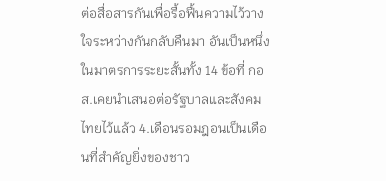ต่อสื่อสารกันเพื่อรื้อฟื้นความไว้วางใจระหว่างกันกลับคืนมา อันเป็นหนึ่งในมาตรการระยะสั้นทั้ง 14 ข้อที่ กอส.เคยนำเสนอต่อรัฐบาลและสังคมไทยไว้แล้ว 4.เดือนรอมฎอนเป็นเดือนที่สำคัญยิ่งของชาว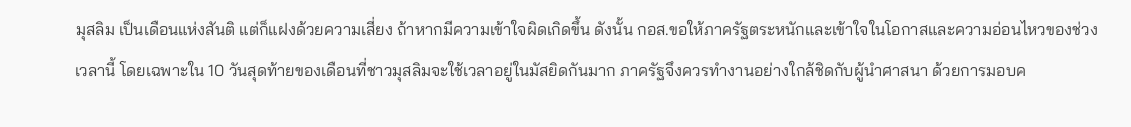มุสลิม เป็นเดือนแห่งสันติ แต่ก็แฝงด้วยความเสี่ยง ถ้าหากมีความเข้าใจผิดเกิดขึ้น ดังนั้น กอส.ขอให้ภาครัฐตระหนักและเข้าใจในโอกาสและความอ่อนไหวของช่วงเวลานี้ โดยเฉพาะใน 10 วันสุดท้ายของเดือนที่ชาวมุสลิมจะใช้เวลาอยู่ในมัสยิดกันมาก ภาครัฐจึงควรทำงานอย่างใกล้ชิดกับผู้นำศาสนา ด้วยการมอบค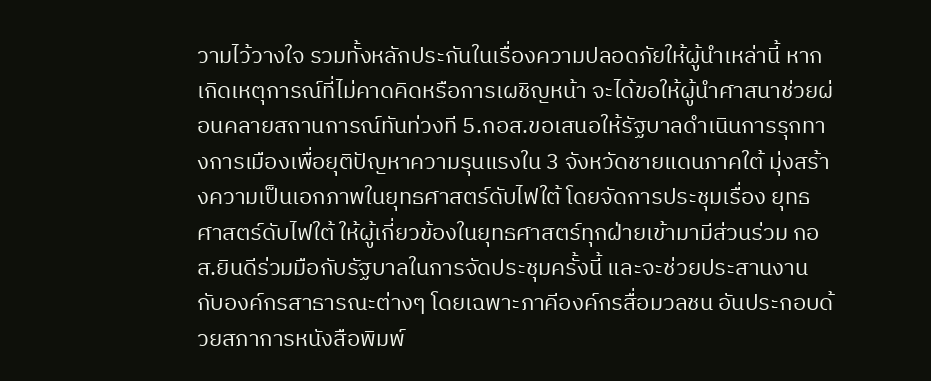วามไว้วางใจ รวมทั้งหลักประกันในเรื่องความปลอดภัยให้ผู้นำเหล่านี้ หากเกิดเหตุการณ์ที่ไม่คาดคิดหรือการเผชิญหน้า จะได้ขอให้ผู้นำศาสนาช่วยผ่อนคลายสถานการณ์ทันท่วงที 5.กอส.ขอเสนอให้รัฐบาลดำเนินการรุกทางการเมืองเพื่อยุติปัญหาความรุนแรงใน 3 จังหวัดชายแดนภาคใต้ มุ่งสร้างความเป็นเอกภาพในยุทธศาสตร์ดับไฟใต้ โดยจัดการประชุมเรื่อง ยุทธศาสตร์ดับไฟใต้ ให้ผู้เกี่ยวข้องในยุทธศาสตร์ทุกฝ่ายเข้ามามีส่วนร่วม กอส.ยินดีร่วมมือกับรัฐบาลในการจัดประชุมครั้งนี้ และจะช่วยประสานงานกับองค์กรสาธารณะต่างๆ โดยเฉพาะภาคีองค์กรสื่อมวลชน อันประกอบด้วยสภาการหนังสือพิมพ์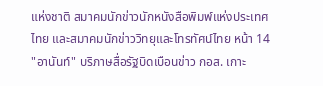แห่งชาติ สมาคมนักข่าวนักหนังสือพิมพ์แห่งประเทศไทย และสมาคมนักข่าววิทยุและโทรทัศน์ไทย หน้า 14 "อานันท์" บริภาษสื่อรัฐบิดเบือนข่าว กอส. เกาะ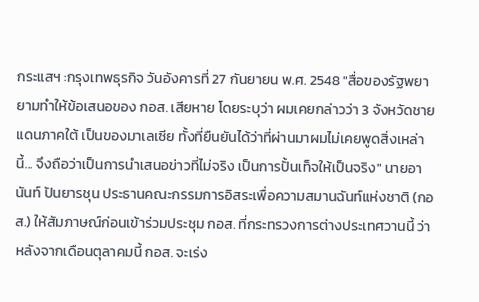กระแสฯ :กรุงเทพธุรกิจ วันอังคารที่ 27 กันยายน พ.ศ. 2548 "สื่อของรัฐพยายามทำให้ข้อเสนอของ กอส. เสียหาย โดยระบุว่า ผมเคยกล่าวว่า 3 จังหวัดชายแดนภาคใต้ เป็นของมาเลเซีย ทั้งที่ยืนยันได้ว่าที่ผ่านมาผมไม่เคยพูดสิ่งเหล่านี้... จึงถือว่าเป็นการนำเสนอข่าวที่ไม่จริง เป็นการปั้นเท็จให้เป็นจริง" นายอานันท์ ปันยารชุน ประธานคณะกรรมการอิสระเพื่อความสมานฉันท์แห่งชาติ (กอส.) ให้สัมภาษณ์ก่อนเข้าร่วมประชุม กอส. ที่กระทรวงการต่างประเทศวานนี้ ว่า หลังจากเดือนตุลาคมนี้ กอส. จะเร่ง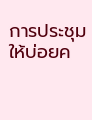การประชุมให้บ่อยค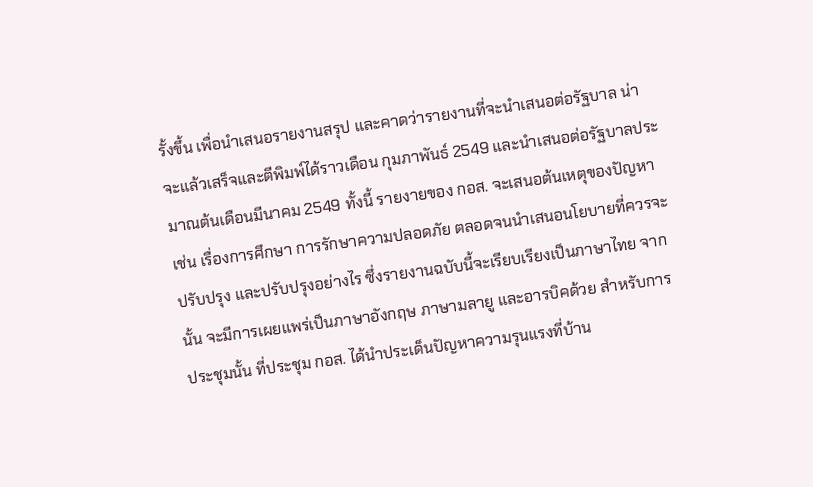รั้งขึ้น เพื่อนำเสนอรายงานสรุป และคาดว่ารายงานที่จะนำเสนอต่อรัฐบาล น่าจะแล้วเสร็จและตีพิมพ์ได้ราวเดือน กุมภาพันธ์ 2549 และนำเสนอต่อรัฐบาลประมาณต้นเดือนมีนาคม 2549 ทั้งนี้ รายงายของ กอส. จะเสนอต้นเหตุของปัญหา เช่น เรื่องการศึกษา การรักษาความปลอดภัย ตลอดจนนำเสนอนโยบายที่ควรจะปรับปรุง และปรับปรุงอย่างไร ซึ่งรายงานฉบับนี้จะเรียบเรียงเป็นภาษาไทย จากนั้น จะมีการเผยแพร่เป็นภาษาอังกฤษ ภาษามลายู และอารบิคด้วย สำหรับการประชุมนั้น ที่ประชุม กอส. ได้นำประเด็นปัญหาความรุนแรงที่บ้าน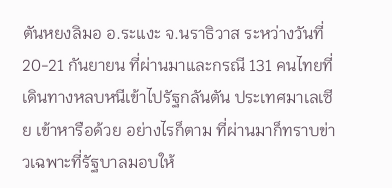ตันหยงลิมอ อ.ระแงะ จ.นราธิวาส ระหว่างวันที่ 20-21 กันยายน ที่ผ่านมาและกรณี 131 คนไทยที่เดินทางหลบหนีเข้าไปรัฐกลันตัน ประเทศมาเลเซีย เข้าหารือด้วย อย่างไรก็ตาม ที่ผ่านมาก็ทราบข่าวเฉพาะที่รัฐบาลมอบให้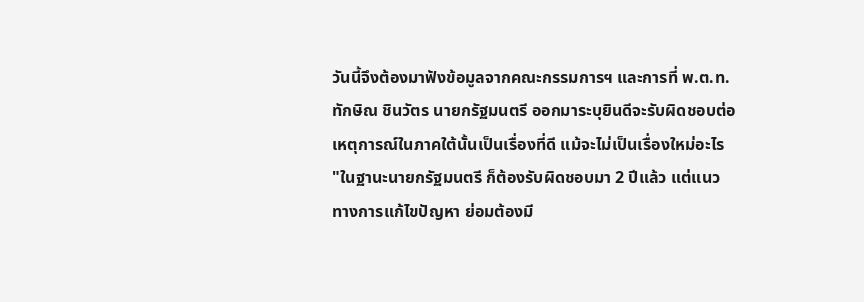วันนี้จึงต้องมาฟังข้อมูลจากคณะกรรมการฯ และการที่ พ.ต.ท.ทักษิณ ชินวัตร นายกรัฐมนตรี ออกมาระบุยินดีจะรับผิดชอบต่อเหตุการณ์ในภาคใต้นั้นเป็นเรื่องที่ดี แม้จะไม่เป็นเรื่องใหม่อะไร "ในฐานะนายกรัฐมนตรี ก็ต้องรับผิดชอบมา 2 ปีแล้ว แต่แนวทางการแก้ไขปัญหา ย่อมต้องมี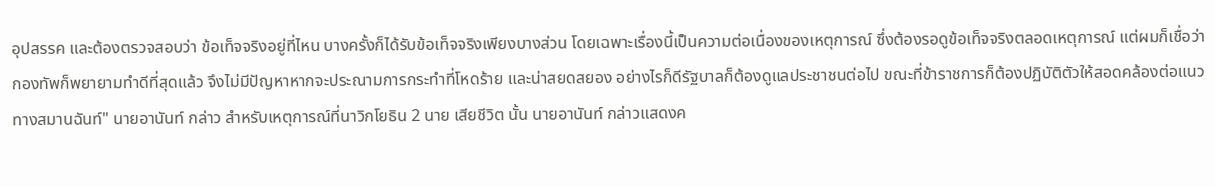อุปสรรค และต้องตรวจสอบว่า ข้อเท็จจริงอยู่ที่ไหน บางครั้งก็ได้รับข้อเท็จจริงเพียงบางส่วน โดยเฉพาะเรื่องนี้เป็นความต่อเนื่องของเหตุการณ์ ซึ่งต้องรอดูข้อเท็จจริงตลอดเหตุการณ์ แต่ผมก็เชื่อว่ากองทัพก็พยายามทำดีที่สุดแล้ว จึงไม่มีปัญหาหากจะประณามการกระทำที่โหดร้าย และน่าสยดสยอง อย่างไรก็ดีรัฐบาลก็ต้องดูแลประชาชนต่อไป ขณะที่ข้าราชการก็ต้องปฏิบัติตัวให้สอดคล้องต่อแนวทางสมานฉันท์" นายอานันท์ กล่าว สำหรับเหตุการณ์ที่นาวิกโยธิน 2 นาย เสียชีวิต นั้น นายอานันท์ กล่าวแสดงค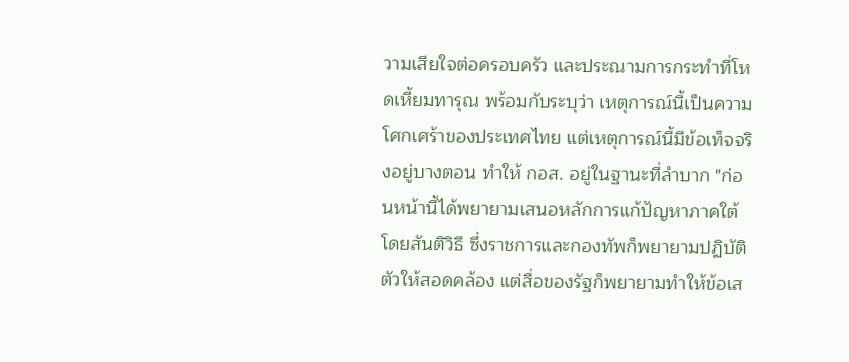วามเสียใจต่อครอบครัว และประณามการกระทำที่โหดเหี้ยมทารุณ พร้อมกับระบุว่า เหตุการณ์นี้เป็นความโศกเศร้าของประเทศไทย แต่เหตุการณ์นี้มีข้อเท็จจริงอยู่บางตอน ทำให้ กอส. อยู่ในฐานะที่ลำบาก "ก่อนหน้านี้ได้พยายามเสนอหลักการแก้ปัญหาภาคใต้โดยสันติวิธี ซึ่งราชการและกองทัพก็พยายามปฏิบัติตัวให้สอดคล้อง แต่สื่อของรัฐก็พยายามทำให้ข้อเส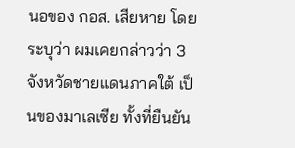นอของ กอส. เสียหาย โดยระบุว่า ผมเคยกล่าวว่า 3 จังหวัดชายแดนภาคใต้ เป็นของมาเลเซีย ทั้งที่ยืนยัน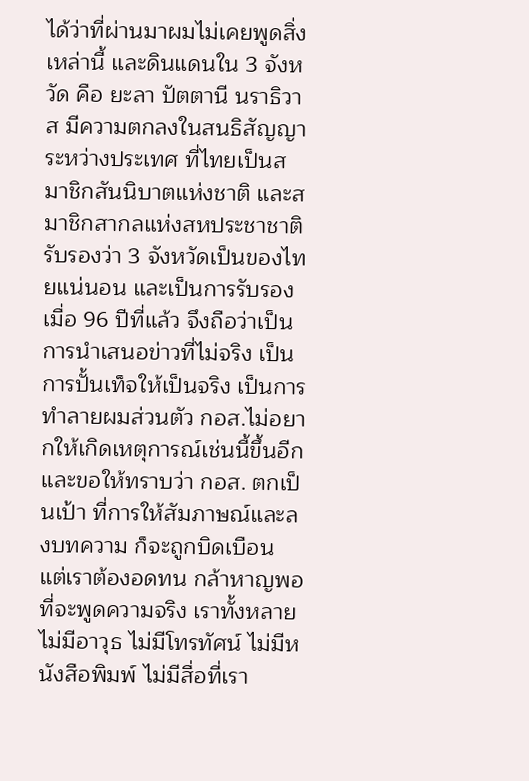ได้ว่าที่ผ่านมาผมไม่เคยพูดสิ่งเหล่านี้ และดินแดนใน 3 จังหวัด คือ ยะลา ปัตตานี นราธิวาส มีความตกลงในสนธิสัญญาระหว่างประเทศ ที่ไทยเป็นสมาชิกสันนิบาตแห่งชาติ และสมาชิกสากลแห่งสหประชาชาติ รับรองว่า 3 จังหวัดเป็นของไทยแน่นอน และเป็นการรับรองเมื่อ 96 ปีที่แล้ว จึงถือว่าเป็นการนำเสนอข่าวที่ไม่จริง เป็นการปั้นเท็จให้เป็นจริง เป็นการทำลายผมส่วนตัว กอส.ไม่อยากให้เกิดเหตุการณ์เช่นนี้ขึ้นอีก และขอให้ทราบว่า กอส. ตกเป็นเป้า ที่การให้สัมภาษณ์และลงบทความ ก็จะถูกบิดเบือน แต่เราต้องอดทน กล้าหาญพอที่จะพูดความจริง เราทั้งหลายไม่มีอาวุธ ไม่มีโทรทัศน์ ไม่มีหนังสือพิมพ์ ไม่มีสื่อที่เรา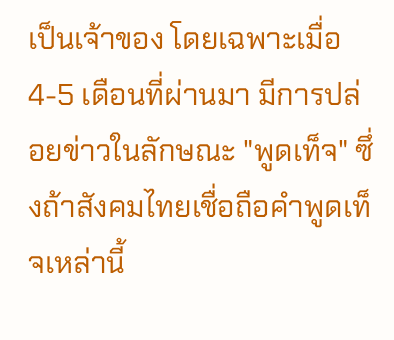เป็นเจ้าของ โดยเฉพาะเมื่อ 4-5 เดือนที่ผ่านมา มีการปล่อยข่าวในลักษณะ "พูดเท็จ" ซึ่งถ้าสังคมไทยเชื่อถือคำพูดเท็จเหล่านี้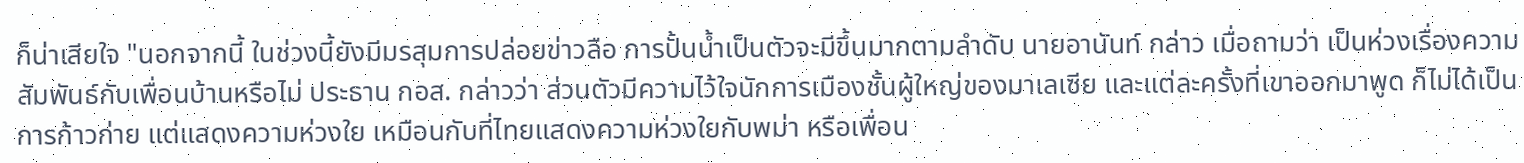ก็น่าเสียใจ "นอกจากนี้ ในช่วงนี้ยังมีมรสุมการปล่อยข่าวลือ การปั้นน้ำเป็นตัวจะมีขึ้นมากตามลำดับ นายอานันท์ กล่าว เมื่อถามว่า เป็นห่วงเรื่องความสัมพันธ์กับเพื่อนบ้านหรือไม่ ประธาน กอส. กล่าวว่า ส่วนตัวมีความไว้ใจนักการเมืองชั้นผู้ใหญ่ของมาเลเซีย และแต่ละครั้งที่เขาออกมาพูด ก็ไม่ได้เป็นการก้าวก่าย แต่แสดงความห่วงใย เหมือนกับที่ไทยแสดงความห่วงใยกับพม่า หรือเพื่อน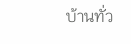บ้านทั่ว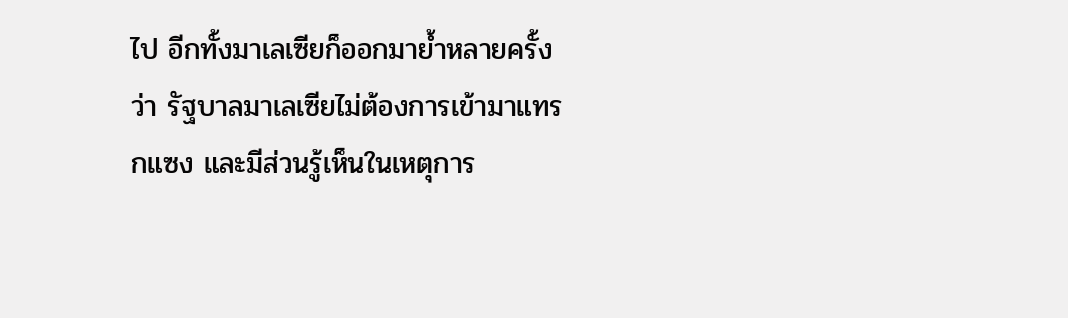ไป อีกทั้งมาเลเซียก็ออกมาย้ำหลายครั้งว่า รัฐบาลมาเลเซียไม่ต้องการเข้ามาแทรกแซง และมีส่วนรู้เห็นในเหตุการ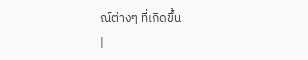ณ์ต่างๆ ที่เกิดขึ้น
|